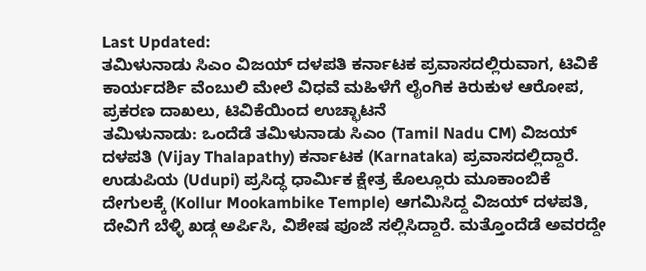Last Updated:
ತಮಿಳುನಾಡು ಸಿಎಂ ವಿಜಯ್ ದಳಪತಿ ಕರ್ನಾಟಕ ಪ್ರವಾಸದಲ್ಲಿರುವಾಗ, ಟಿವಿಕೆ ಕಾರ್ಯದರ್ಶಿ ವೆಂಬುಲಿ ಮೇಲೆ ವಿಧವೆ ಮಹಿಳೆಗೆ ಲೈಂಗಿಕ ಕಿರುಕುಳ ಆರೋಪ, ಪ್ರಕರಣ ದಾಖಲು, ಟಿವಿಕೆಯಿಂದ ಉಚ್ಛಾಟನೆ
ತಮಿಳುನಾಡು: ಒಂದೆಡೆ ತಮಿಳುನಾಡು ಸಿಎಂ (Tamil Nadu CM) ವಿಜಯ್ ದಳಪತಿ (Vijay Thalapathy) ಕರ್ನಾಟಕ (Karnataka) ಪ್ರವಾಸದಲ್ಲಿದ್ದಾರೆ. ಉಡುಪಿಯ (Udupi) ಪ್ರಸಿದ್ಧ ಧಾರ್ಮಿಕ ಕ್ಷೇತ್ರ ಕೊಲ್ಲೂರು ಮೂಕಾಂಬಿಕೆ ದೇಗುಲಕ್ಕೆ (Kollur Mookambike Temple) ಆಗಮಿಸಿದ್ದ ವಿಜಯ್ ದಳಪತಿ, ದೇವಿಗೆ ಬೆಳ್ಳಿ ಖಡ್ಗ ಅರ್ಪಿಸಿ, ವಿಶೇಷ ಪೂಜೆ ಸಲ್ಲಿಸಿದ್ದಾರೆ. ಮತ್ತೊಂದೆಡೆ ಅವರದ್ದೇ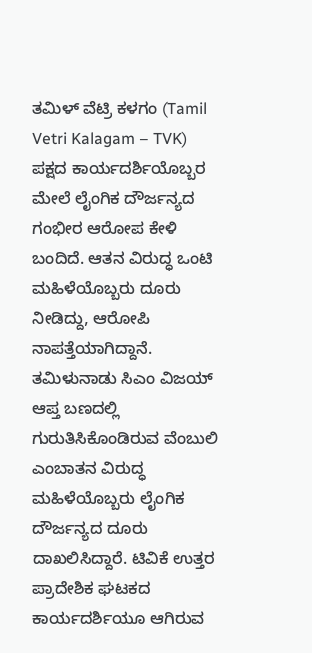ತಮಿಳ್ ವೆಟ್ರಿ ಕಳಗಂ (Tamil Vetri Kalagam – TVK) ಪಕ್ಷದ ಕಾರ್ಯದರ್ಶಿಯೊಬ್ಬರ ಮೇಲೆ ಲೈಂಗಿಕ ದೌರ್ಜನ್ಯದ ಗಂಭೀರ ಆರೋಪ ಕೇಳಿ ಬಂದಿದೆ. ಆತನ ವಿರುದ್ಧ ಒಂಟಿ ಮಹಿಳೆಯೊಬ್ಬರು ದೂರು ನೀಡಿದ್ದು, ಆರೋಪಿ ನಾಪತ್ತೆಯಾಗಿದ್ದಾನೆ.
ತಮಿಳುನಾಡು ಸಿಎಂ ವಿಜಯ್ ಆಪ್ತ ಬಣದಲ್ಲಿ ಗುರುತಿಸಿಕೊಂಡಿರುವ ವೆಂಬುಲಿ ಎಂಬಾತನ ವಿರುದ್ಧ ಮಹಿಳೆಯೊಬ್ಬರು ಲೈಂಗಿಕ ದೌರ್ಜನ್ಯದ ದೂರು ದಾಖಲಿಸಿದ್ದಾರೆ. ಟಿವಿಕೆ ಉತ್ತರ ಪ್ರಾದೇಶಿಕ ಘಟಕದ ಕಾರ್ಯದರ್ಶಿಯೂ ಆಗಿರುವ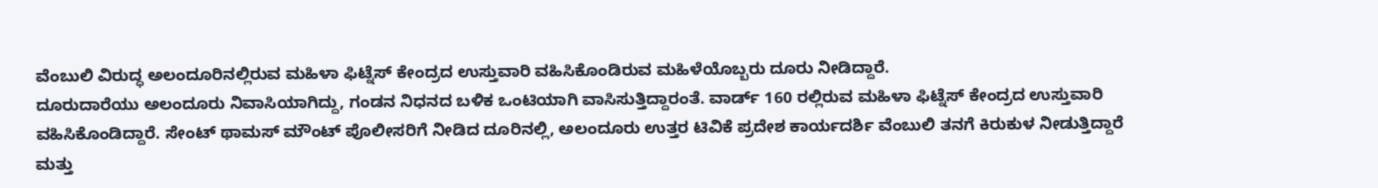ವೆಂಬುಲಿ ವಿರುದ್ಧ ಅಲಂದೂರಿನಲ್ಲಿರುವ ಮಹಿಳಾ ಫಿಟ್ನೆಸ್ ಕೇಂದ್ರದ ಉಸ್ತುವಾರಿ ವಹಿಸಿಕೊಂಡಿರುವ ಮಹಿಳೆಯೊಬ್ಬರು ದೂರು ನೀಡಿದ್ದಾರೆ.
ದೂರುದಾರೆಯು ಅಲಂದೂರು ನಿವಾಸಿಯಾಗಿದ್ದು, ಗಂಡನ ನಿಧನದ ಬಳಿಕ ಒಂಟಿಯಾಗಿ ವಾಸಿಸುತ್ತಿದ್ದಾರಂತೆ. ವಾರ್ಡ್ 160 ರಲ್ಲಿರುವ ಮಹಿಳಾ ಫಿಟ್ನೆಸ್ ಕೇಂದ್ರದ ಉಸ್ತುವಾರಿ ವಹಿಸಿಕೊಂಡಿದ್ದಾರೆ. ಸೇಂಟ್ ಥಾಮಸ್ ಮೌಂಟ್ ಪೊಲೀಸರಿಗೆ ನೀಡಿದ ದೂರಿನಲ್ಲಿ, ಅಲಂದೂರು ಉತ್ತರ ಟಿವಿಕೆ ಪ್ರದೇಶ ಕಾರ್ಯದರ್ಶಿ ವೆಂಬುಲಿ ತನಗೆ ಕಿರುಕುಳ ನೀಡುತ್ತಿದ್ದಾರೆ ಮತ್ತು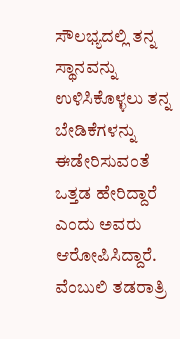ಸೌಲಭ್ಯದಲ್ಲಿ ತನ್ನ ಸ್ಥಾನವನ್ನು ಉಳಿಸಿಕೊಳ್ಳಲು ತನ್ನ ಬೇಡಿಕೆಗಳನ್ನು ಈಡೇರಿಸುವಂತೆ ಒತ್ತಡ ಹೇರಿದ್ದಾರೆ ಎಂದು ಅವರು ಆರೋಪಿಸಿದ್ದಾರೆ.
ವೆಂಬುಲಿ ತಡರಾತ್ರಿ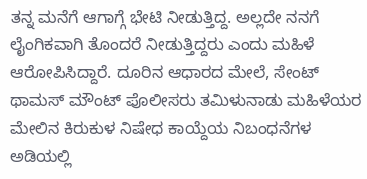ತನ್ನ ಮನೆಗೆ ಆಗಾಗ್ಗೆ ಭೇಟಿ ನೀಡುತ್ತಿದ್ದ. ಅಲ್ಲದೇ ನನಗೆ ಲೈಂಗಿಕವಾಗಿ ತೊಂದರೆ ನೀಡುತ್ತಿದ್ದರು ಎಂದು ಮಹಿಳೆ ಆರೋಪಿಸಿದ್ದಾರೆ. ದೂರಿನ ಆಧಾರದ ಮೇಲೆ, ಸೇಂಟ್ ಥಾಮಸ್ ಮೌಂಟ್ ಪೊಲೀಸರು ತಮಿಳುನಾಡು ಮಹಿಳೆಯರ ಮೇಲಿನ ಕಿರುಕುಳ ನಿಷೇಧ ಕಾಯ್ದೆಯ ನಿಬಂಧನೆಗಳ ಅಡಿಯಲ್ಲಿ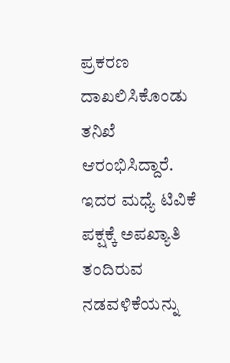ಪ್ರಕರಣ ದಾಖಲಿಸಿಕೊಂಡು ತನಿಖೆ ಆರಂಭಿಸಿದ್ದಾರೆ.
ಇದರ ಮಧ್ಯೆ ಟಿವಿಕೆ ಪಕ್ಷಕ್ಕೆ ಅಪಖ್ಯಾತಿ ತಂದಿರುವ ನಡವಳಿಕೆಯನ್ನು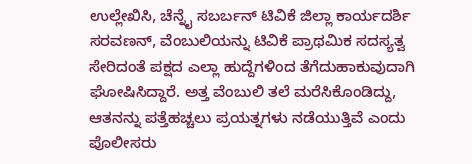ಉಲ್ಲೇಖಿಸಿ, ಚೆನ್ನೈ ಸಬರ್ಬನ್ ಟಿವಿಕೆ ಜಿಲ್ಲಾ ಕಾರ್ಯದರ್ಶಿ ಸರವಣನ್, ವೆಂಬುಲಿಯನ್ನು ಟಿವಿಕೆ ಪ್ರಾಥಮಿಕ ಸದಸ್ಯತ್ವ ಸೇರಿದಂತೆ ಪಕ್ಷದ ಎಲ್ಲಾ ಹುದ್ದೆಗಳಿಂದ ತೆಗೆದುಹಾಕುವುದಾಗಿ ಘೋಷಿಸಿದ್ದಾರೆ. ಅತ್ತ ವೆಂಬುಲಿ ತಲೆ ಮರೆಸಿಕೊಂಡಿದ್ದು, ಆತನನ್ನು ಪತ್ತೆಹಚ್ಚಲು ಪ್ರಯತ್ನಗಳು ನಡೆಯುತ್ತಿವೆ ಎಂದು ಪೊಲೀಸರು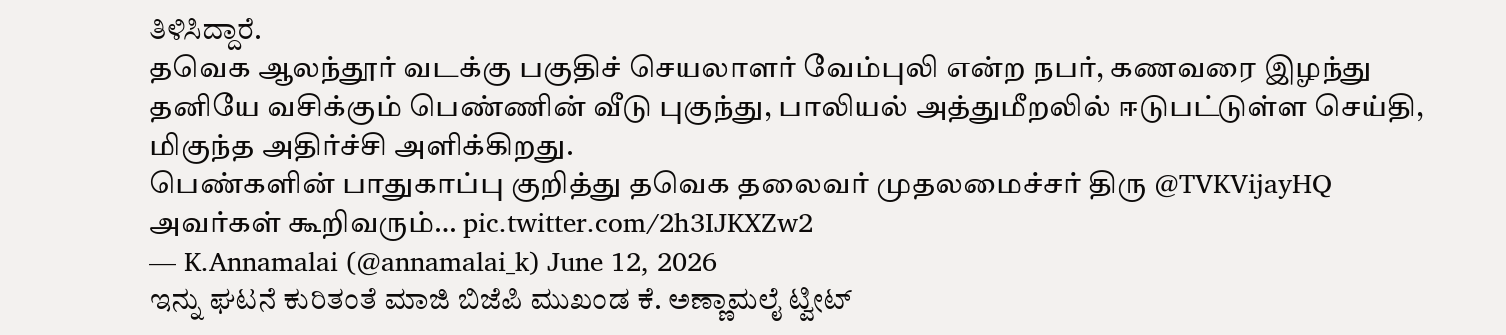ತಿಳಿಸಿದ್ದಾರೆ.
தவெக ஆலந்தூர் வடக்கு பகுதிச் செயலாளர் வேம்புலி என்ற நபர், கணவரை இழந்து தனியே வசிக்கும் பெண்ணின் வீடு புகுந்து, பாலியல் அத்துமீறலில் ஈடுபட்டுள்ள செய்தி, மிகுந்த அதிர்ச்சி அளிக்கிறது.
பெண்களின் பாதுகாப்பு குறித்து தவெக தலைவர் முதலமைச்சர் திரு @TVKVijayHQ அவர்கள் கூறிவரும்… pic.twitter.com/2h3IJKXZw2
— K.Annamalai (@annamalai_k) June 12, 2026
ಇನ್ನು ಘಟನೆ ಕುರಿತಂತೆ ಮಾಜಿ ಬಿಜೆಪಿ ಮುಖಂಡ ಕೆ. ಅಣ್ಣಾಮಲೈ ಟ್ವೀಟ್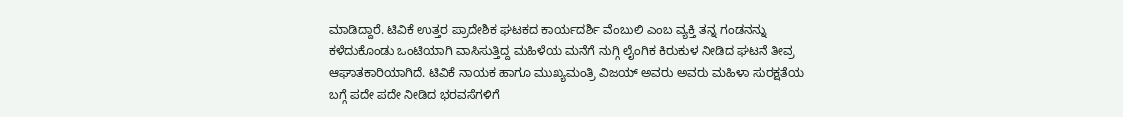ಮಾಡಿದ್ದಾರೆ. ಟಿವಿಕೆ ಉತ್ತರ ಪ್ರಾದೇಶಿಕ ಘಟಕದ ಕಾರ್ಯದರ್ಶಿ ವೆಂಬುಲಿ ಎಂಬ ವ್ಯಕ್ತಿ ತನ್ನ ಗಂಡನನ್ನು ಕಳೆದುಕೊಂಡು ಒಂಟಿಯಾಗಿ ವಾಸಿಸುತ್ತಿದ್ದ ಮಹಿಳೆಯ ಮನೆಗೆ ನುಗ್ಗಿ ಲೈಂಗಿಕ ಕಿರುಕುಳ ನೀಡಿದ ಘಟನೆ ತೀವ್ರ ಆಘಾತಕಾರಿಯಾಗಿದೆ. ಟಿವಿಕೆ ನಾಯಕ ಹಾಗೂ ಮುಖ್ಯಮಂತ್ರಿ ವಿಜಯ್ ಅವರು ಅವರು ಮಹಿಳಾ ಸುರಕ್ಷತೆಯ ಬಗ್ಗೆ ಪದೇ ಪದೇ ನೀಡಿದ ಭರವಸೆಗಳಿಗೆ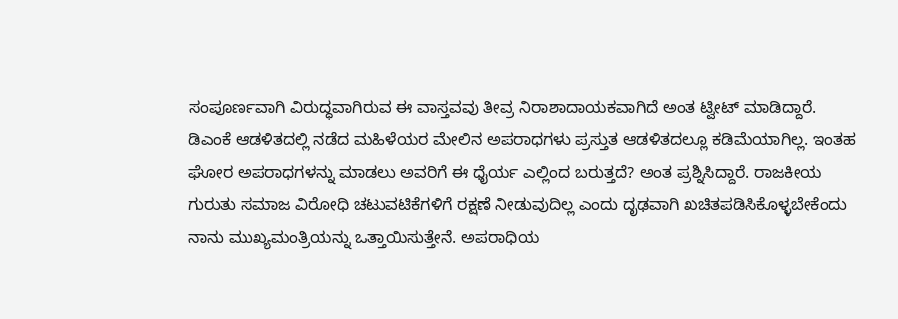ಸಂಪೂರ್ಣವಾಗಿ ವಿರುದ್ಧವಾಗಿರುವ ಈ ವಾಸ್ತವವು ತೀವ್ರ ನಿರಾಶಾದಾಯಕವಾಗಿದೆ ಅಂತ ಟ್ವೀಟ್ ಮಾಡಿದ್ದಾರೆ.
ಡಿಎಂಕೆ ಆಡಳಿತದಲ್ಲಿ ನಡೆದ ಮಹಿಳೆಯರ ಮೇಲಿನ ಅಪರಾಧಗಳು ಪ್ರಸ್ತುತ ಆಡಳಿತದಲ್ಲೂ ಕಡಿಮೆಯಾಗಿಲ್ಲ. ಇಂತಹ ಘೋರ ಅಪರಾಧಗಳನ್ನು ಮಾಡಲು ಅವರಿಗೆ ಈ ಧೈರ್ಯ ಎಲ್ಲಿಂದ ಬರುತ್ತದೆ? ಅಂತ ಪ್ರಶ್ನಿಸಿದ್ದಾರೆ. ರಾಜಕೀಯ ಗುರುತು ಸಮಾಜ ವಿರೋಧಿ ಚಟುವಟಿಕೆಗಳಿಗೆ ರಕ್ಷಣೆ ನೀಡುವುದಿಲ್ಲ ಎಂದು ದೃಢವಾಗಿ ಖಚಿತಪಡಿಸಿಕೊಳ್ಳಬೇಕೆಂದು ನಾನು ಮುಖ್ಯಮಂತ್ರಿಯನ್ನು ಒತ್ತಾಯಿಸುತ್ತೇನೆ. ಅಪರಾಧಿಯ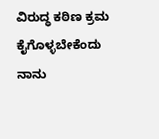ವಿರುದ್ಧ ಕಠಿಣ ಕ್ರಮ ಕೈಗೊಳ್ಳಬೇಕೆಂದು ನಾನು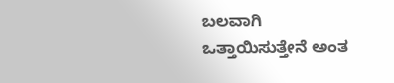ಬಲವಾಗಿ ಒತ್ತಾಯಿಸುತ್ತೇನೆ ಅಂತ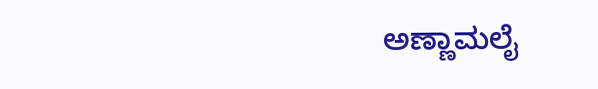ಅಣ್ಣಾಮಲೈ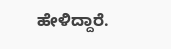ಹೇಳಿದ್ದಾರೆ.